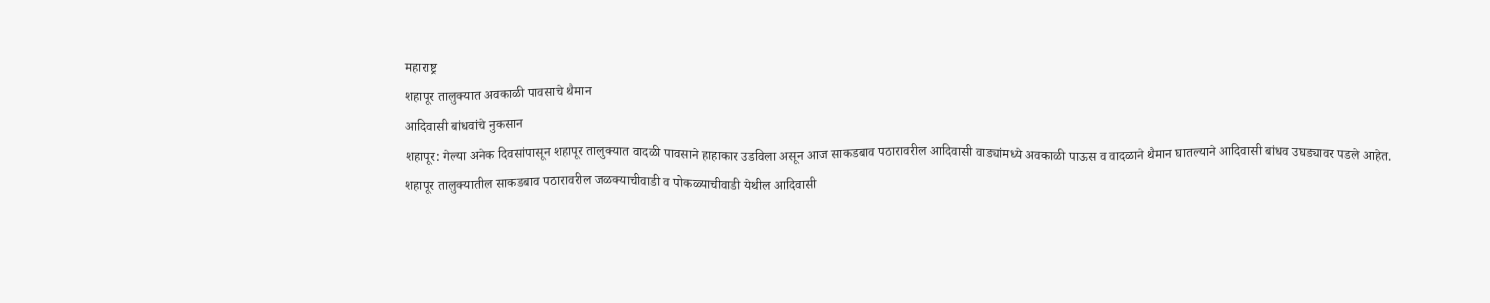महाराष्ट्र
शहापूर तालुक्यात अवकाळी पावसाचे थैमान
आदिवासी बांधवांचे नुकसान
शहापूर: गेल्या अनेक दिवसांपासून शहापूर तालुक्यात वादळी पावसाने हाहाकार उडविला असून आज साकडबाव पठारावरील आदिवासी वाड्यांमध्ये अवकाळी पाऊस व वादळाने थैमान घातल्याने आदिवासी बांधव उघड्यावर पडले आहेत.
शहापूर तालुक्यातील साकडबाव पठारावरील जळक्याचीवाडी व पोकळ्याचीवाडी येथील आदिवासी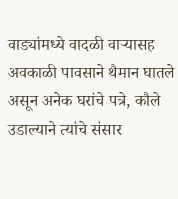वाड्यांमध्ये वादळी वाऱ्यासह अवकाळी पावसाने थैमान घातले असून अनेक घरांचे पत्रे, कौले उडाल्याने त्यांचे संसार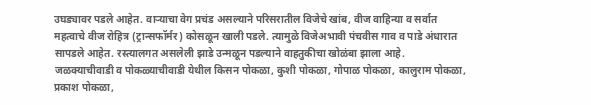उघड्यावर पडले आहेत. वाऱ्याचा वेग प्रचंड असल्याने परिसरातील विजेचे खांब, वीज वाहिन्या व सर्वात महत्वाचे वीज रोहित्र (ट्रान्सफॉर्मर) कोसळून खाली पडले. त्यामुळे विजेअभावी पंचवीस गाव व पाडे अंधारात सापडले आहेत. रस्त्यालगत असलेली झाडे उन्मळून पडल्याने वाहतुकीचा खोळंबा झाला आहे.
जळक्याचीवाडी व पोकळ्याचीवाडी येथील किसन पोकळा, कुशी पोकळा, गोपाळ पोकळा, कालुराम पोकळा, प्रकाश पोकळा,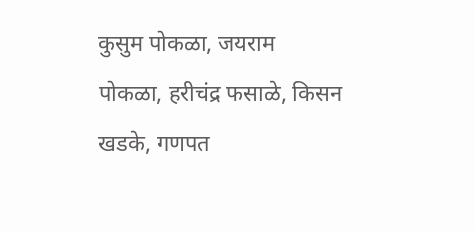कुसुम पोकळा, जयराम पोकळा, हरीचंद्र फसाळे, किसन खडके, गणपत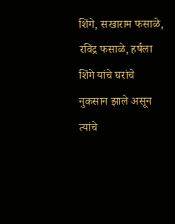शिंगे, सखाराम फसाळे, रविंद्र फसाळे, हर्षला शिंगे यांचे घरांचे नुकसान झाले असून त्यांचे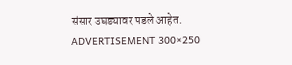संसार उघड्यावर पडले आहेत.
ADVERTISEMENT 300×250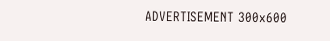ADVERTISEMENT 300x600